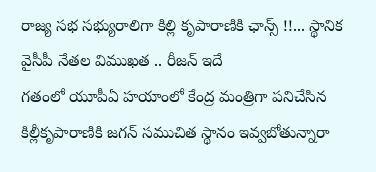రాజ్య సభ సభ్యురాలిగా కిల్లి కృపారాణికి ఛాన్స్ !!... స్థానిక వైసీపీ నేతల విముఖత .. రీజన్ ఇదే
గతంలో యూపీఏ హయాంలో కేంద్ర మంత్రిగా పనిచేసిన కిల్లీకృపారాణికి జగన్ సముచిత స్థానం ఇవ్వబోతున్నారా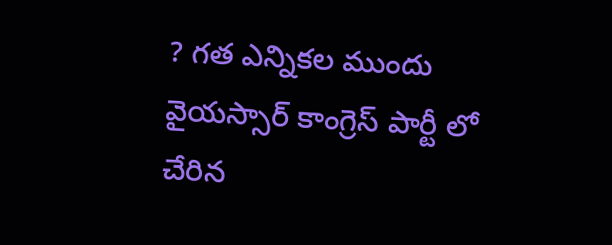? గత ఎన్నికల ముందు వైయస్సార్ కాంగ్రెస్ పార్టీ లో చేరిన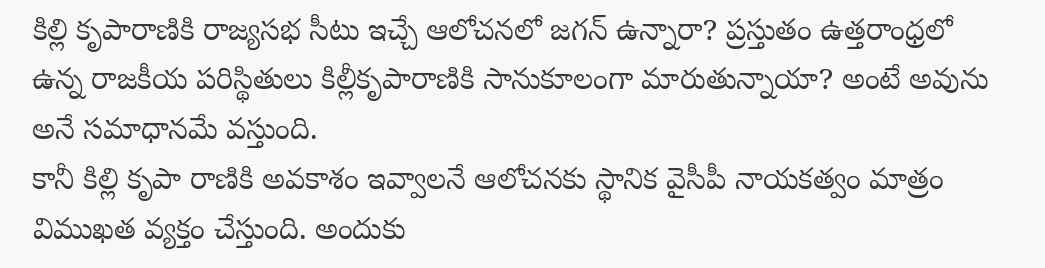కిల్లి కృపారాణికి రాజ్యసభ సీటు ఇచ్చే ఆలోచనలో జగన్ ఉన్నారా? ప్రస్తుతం ఉత్తరాంధ్రలో ఉన్న రాజకీయ పరిస్థితులు కిల్లీకృపారాణికి సానుకూలంగా మారుతున్నాయా? అంటే అవును అనే సమాధానమే వస్తుంది.
కానీ కిల్లి కృపా రాణికి అవకాశం ఇవ్వాలనే ఆలోచనకు స్థానిక వైసీపీ నాయకత్వం మాత్రం విముఖత వ్యక్తం చేస్తుంది. అందుకు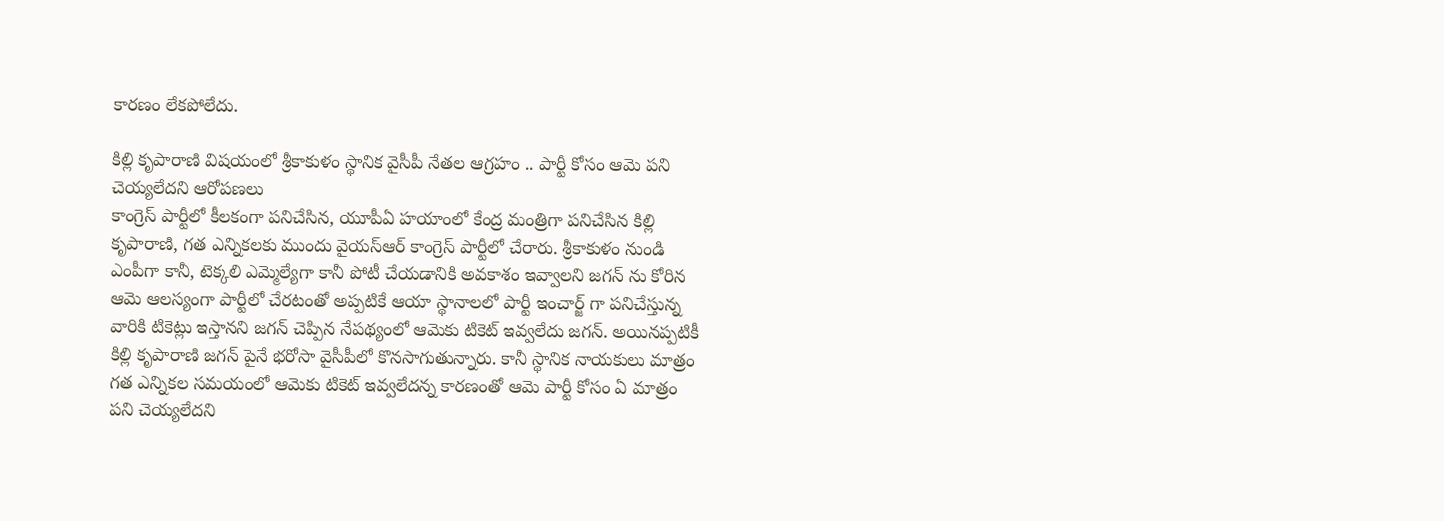కారణం లేకపోలేదు.

కిల్లి కృపారాణి విషయంలో శ్రీకాకుళం స్థానిక వైసీపీ నేతల ఆగ్రహం .. పార్టీ కోసం ఆమె పని చెయ్యలేదని ఆరోపణలు
కాంగ్రెస్ పార్టీలో కీలకంగా పనిచేసిన, యూపీఏ హయాంలో కేంద్ర మంత్రిగా పనిచేసిన కిల్లి కృపారాణి, గత ఎన్నికలకు ముందు వైయస్ఆర్ కాంగ్రెస్ పార్టీలో చేరారు. శ్రీకాకుళం నుండి ఎంపీగా కానీ, టెక్కలి ఎమ్మెల్యేగా కానీ పోటీ చేయడానికి అవకాశం ఇవ్వాలని జగన్ ను కోరిన ఆమె ఆలస్యంగా పార్టీలో చేరటంతో అప్పటికే ఆయా స్థానాలలో పార్టీ ఇంచార్జ్ గా పనిచేస్తున్న వారికి టికెట్లు ఇస్తానని జగన్ చెప్పిన నేపథ్యంలో ఆమెకు టికెట్ ఇవ్వలేదు జగన్. అయినప్పటికీ కిల్లి కృపారాణి జగన్ పైనే భరోసా వైసీపీలో కొనసాగుతున్నారు. కానీ స్థానిక నాయకులు మాత్రం గత ఎన్నికల సమయంలో ఆమెకు టికెట్ ఇవ్వలేదన్న కారణంతో ఆమె పార్టీ కోసం ఏ మాత్రం పని చెయ్యలేదని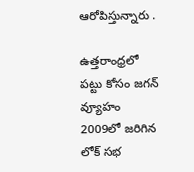ఆరోపిస్తున్నారు .

ఉత్తరాంధ్రలో పట్టు కోసం జగన్ వ్యూహం
2009లో జరిగిన లోక్ సభ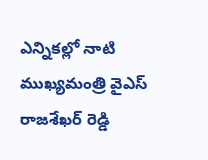ఎన్నికల్లో నాటి ముఖ్యమంత్రి వైఎస్ రాజశేఖర్ రెడ్డి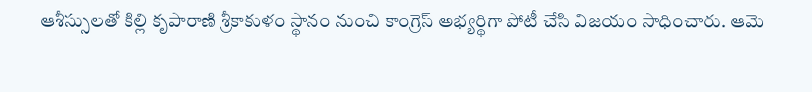ఆశీస్సులతో కిల్లి కృపారాణి శ్రీకాకుళం స్థానం నుంచి కాంగ్రెస్ అభ్యర్థిగా పోటీ చేసి విజయం సాధించారు. ఆమె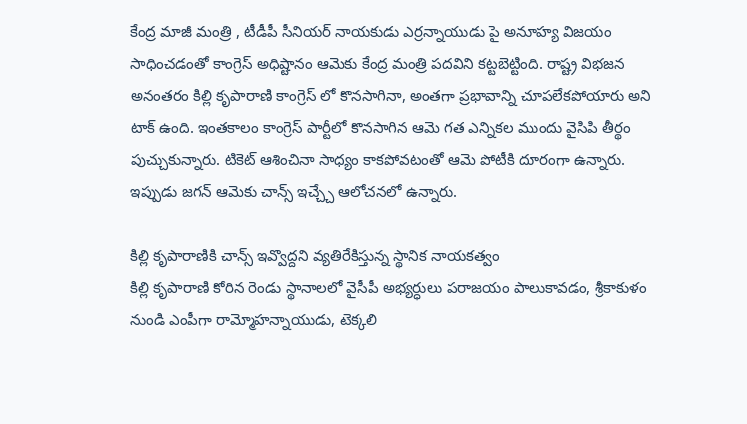కేంద్ర మాజీ మంత్రి , టీడీపీ సీనియర్ నాయకుడు ఎర్రన్నాయుడు పై అనూహ్య విజయం సాధించడంతో కాంగ్రెస్ అధిష్టానం ఆమెకు కేంద్ర మంత్రి పదవిని కట్టబెట్టింది. రాష్ట్ర విభజన అనంతరం కిల్లి కృపారాణి కాంగ్రెస్ లో కొనసాగినా, అంతగా ప్రభావాన్ని చూపలేకపోయారు అని టాక్ ఉంది. ఇంతకాలం కాంగ్రెస్ పార్టీలో కొనసాగిన ఆమె గత ఎన్నికల ముందు వైసిపి తీర్థం పుచ్చుకున్నారు. టికెట్ ఆశించినా సాధ్యం కాకపోవటంతో ఆమె పోటీకి దూరంగా ఉన్నారు. ఇప్పుడు జగన్ ఆమెకు చాన్స్ ఇచ్చ్చే ఆలోచనలో ఉన్నారు.

కిల్లి కృపారాణికి చాన్స్ ఇవ్వొద్దని వ్యతిరేకిస్తున్న స్థానిక నాయకత్వం
కిల్లి కృపారాణి కోరిన రెండు స్థానాలలో వైసీపీ అభ్యర్ధులు పరాజయం పాలుకావడం, శ్రీకాకుళం నుండి ఎంపీగా రామ్మోహన్నాయుడు, టెక్కలి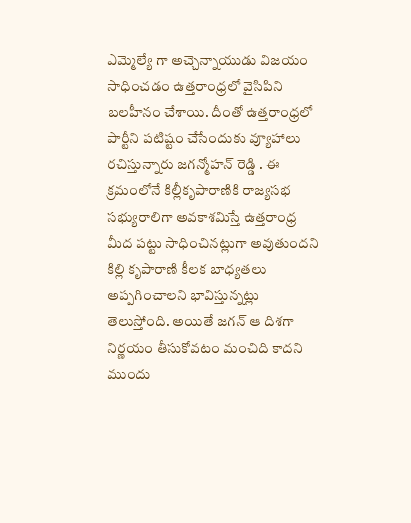ఎమ్మెల్యే గా అచ్చెన్నాయుడు విజయం సాధించడం ఉత్తరాంధ్రలో వైసిపిని బలహీనం చేశాయి. దీంతో ఉత్తరాంధ్రలో పార్టీని పటిష్టం చేసేందుకు వ్యూహాలు రచిస్తున్నారు జగన్మోహన్ రెడ్డి . ఈ క్రమంలోనే కిల్లీకృపారాణికి రాజ్యసభ సభ్యురాలిగా అవకాశమిస్తే ఉత్తరాంధ్ర మీద పట్టు సాధించినట్లుగా అవుతుందని కిల్లి కృపారాణి కీలక బాధ్యతలు అప్పగించాలని భావిస్తున్నట్లు తెలుస్తోంది. అయితే జగన్ ఆ దిశగా నిర్ణయం తీసుకోవటం మంచిది కాదని ముందు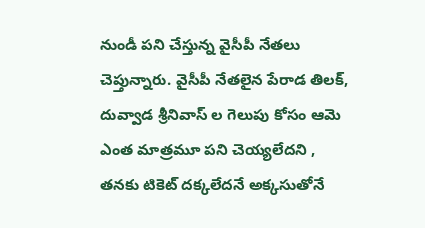నుండీ పని చేస్తున్న వైసీపీ నేతలు చెప్తున్నారు. వైసీపీ నేతలైన పేరాడ తిలక్, దువ్వాడ శ్రీనివాస్ ల గెలుపు కోసం ఆమె ఎంత మాత్రమూ పని చెయ్యలేదని , తనకు టికెట్ దక్కలేదనే అక్కసుతోనే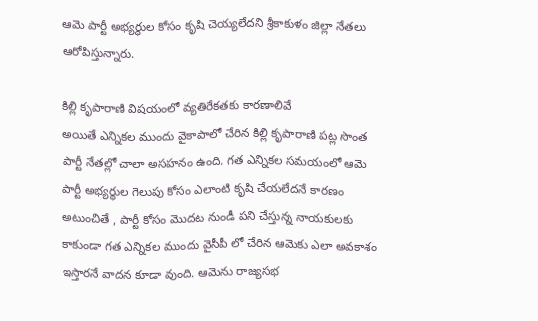ఆమె పార్టీ అభ్యర్థుల కోసం కృషి చెయ్యలేదని శ్రీకాకుళం జిల్లా నేతలు ఆరోపిస్తున్నారు.

కిల్లి కృపారాణి విషయంలో వ్యతిరేకతకు కారణాలివే
అయితే ఎన్నికల ముందు వైకాపాలో చేరిన కిల్లి కృపారాణి పట్ల సొంత పార్టీ నేతల్లో చాలా అసహనం ఉంది. గత ఎన్నికల సమయంలో ఆమె పార్టీ అభ్యర్థుల గెలుపు కోసం ఎలాంటి కృషి చేయలేదనే కారణం అటుంచితే , పార్టీ కోసం మొదట నుండీ పని చేస్తున్న నాయకులకు కాకుండా గత ఎన్నికల ముందు వైసీపీ లో చేరిన ఆమెకు ఎలా అవకాశం ఇస్తారనే వాదన కూడా వుంది. ఆమెను రాజ్యసభ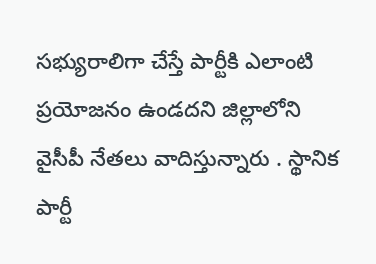సభ్యురాలిగా చేస్తే పార్టీకి ఎలాంటి ప్రయోజనం ఉండదని జిల్లాలోని వైసీపీ నేతలు వాదిస్తున్నారు . స్థానిక పార్టీ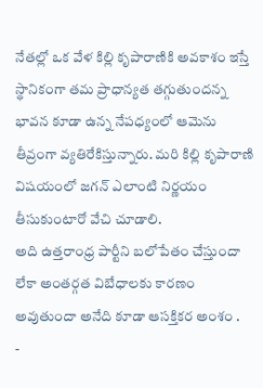నేతల్లో ఒక వేళ కిల్లి కృపారాణికి అవకాశం ఇస్తే స్థానికంగా తమ ప్రాధాన్యత తగ్గుతుందన్న భావన కూడా ఉన్న నేపధ్యంలో ఆమెను తీవ్రంగా వ్యతిరేకిస్తున్నారు. మరి కిల్లి కృపారాణి విషయంలో జగన్ ఎలాంటి నిర్ణయం తీసుకుంటారో వేచి చూడాలి.
అది ఉత్తరాంధ్ర పార్టీని బలోపేతం చేస్తుందా లేకా అంతర్గత విబేధాలకు కారణం అవుతుందా అనేది కూడా ఆసక్తికర అంశం .
-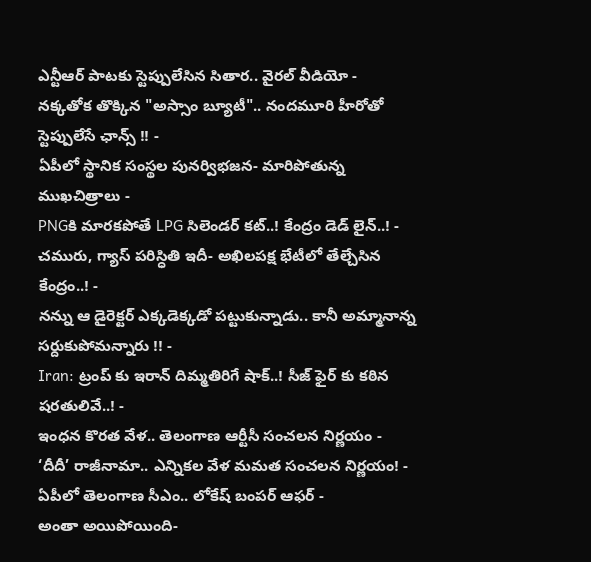ఎన్టీఆర్ పాటకు స్టెప్పులేసిన సితార.. వైరల్ వీడియో -
నక్కతోక తొక్కిన "అస్సాం బ్యూటీ".. నందమూరి హీరోతో స్టెప్పులేసే ఛాన్స్ !! -
ఏపీలో స్థానిక సంస్థల పునర్విభజన- మారిపోతున్న ముఖచిత్రాలు -
PNGకి మారకపోతే LPG సిలెండర్ కట్..! కేంద్రం డెడ్ లైన్..! -
చమురు, గ్యాస్ పరిస్ధితి ఇదీ- అఖిలపక్ష భేటీలో తేల్చేసిన కేంద్రం..! -
నన్ను ఆ డైరెక్టర్ ఎక్కడెక్కడో పట్టుకున్నాడు.. కానీ అమ్మానాన్న సర్దుకుపోమన్నారు !! -
Iran: ట్రంప్ కు ఇరాన్ దిమ్మతిరిగే షాక్..! సీజ్ ఫైర్ కు కఠిన షరతులివే..! -
ఇంధన కొరత వేళ.. తెలంగాణ ఆర్టీసీ సంచలన నిర్ణయం -
‘దీదీ’ రాజీనామా.. ఎన్నికల వేళ మమత సంచలన నిర్ణయం! -
ఏపీలో తెలంగాణ సీఎం.. లోకేష్ బంపర్ ఆఫర్ -
అంతా అయిపోయింది-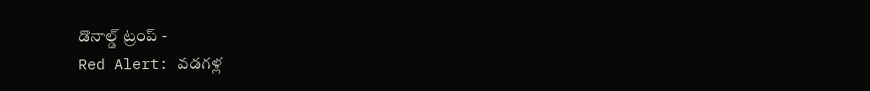డొనాల్డ్ ట్రంప్ -
Red Alert: వడగళ్ల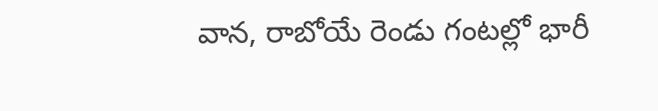వాన, రాబోయే రెండు గంటల్లో భారీ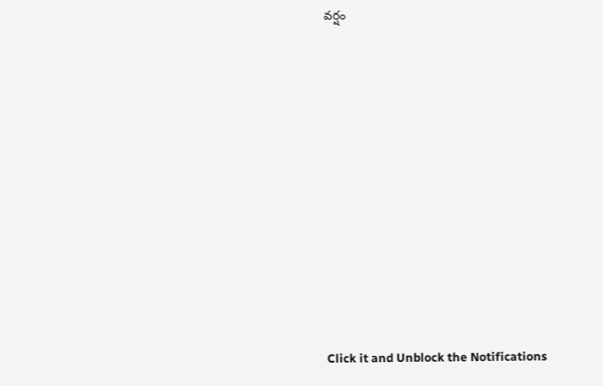వర్షం












Click it and Unblock the Notifications